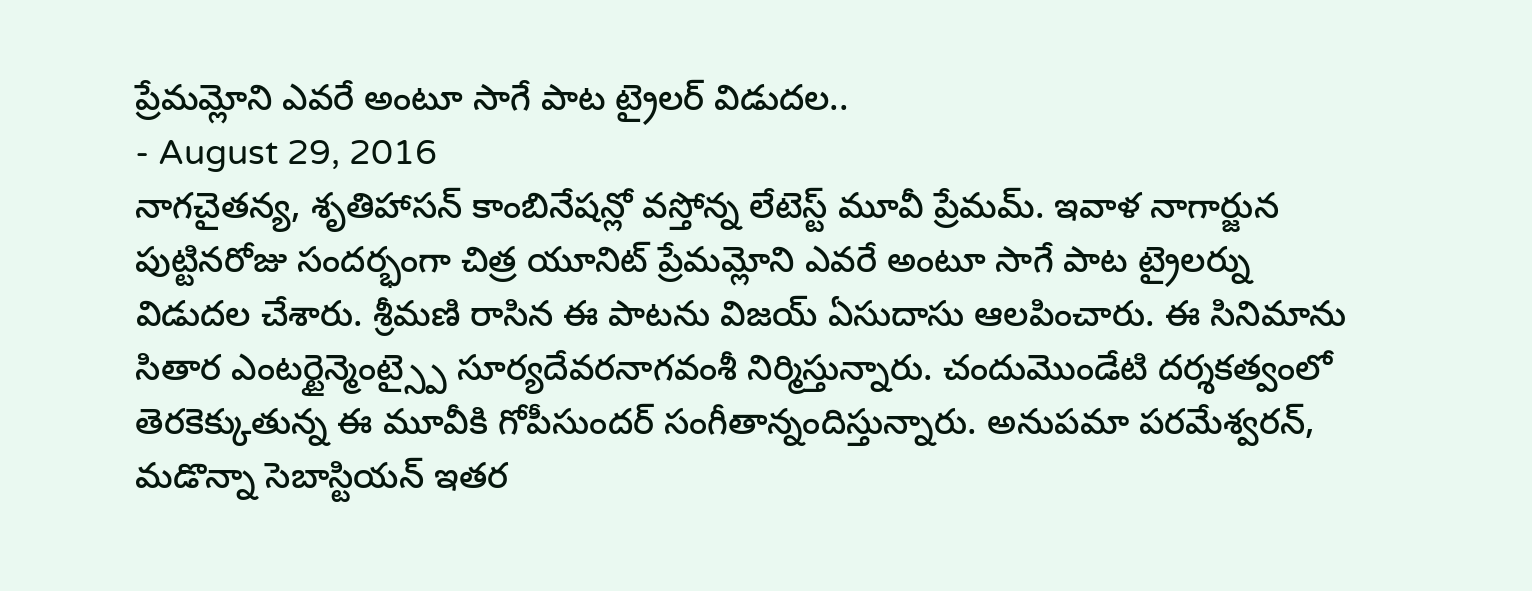ప్రేమమ్లోని ఎవరే అంటూ సాగే పాట ట్రైలర్ విడుదల..
- August 29, 2016
నాగచైతన్య, శృతిహాసన్ కాంబినేషన్లో వస్తోన్న లేటెస్ట్ మూవీ ప్రేమమ్. ఇవాళ నాగార్జున పుట్టినరోజు సందర్భంగా చిత్ర యూనిట్ ప్రేమమ్లోని ఎవరే అంటూ సాగే పాట ట్రైలర్ను విడుదల చేశారు. శ్రీమణి రాసిన ఈ పాటను విజయ్ ఏసుదాసు ఆలపించారు. ఈ సినిమాను సితార ఎంటర్టైన్మెంట్స్పై సూర్యదేవరనాగవంశీ నిర్మిస్తున్నారు. చందుమొండేటి దర్శకత్వంలో తెరకెక్కుతున్న ఈ మూవీకి గోపీసుందర్ సంగీతాన్నందిస్తున్నారు. అనుపమా పరమేశ్వరన్, మడొన్నా సెబాస్టియన్ ఇతర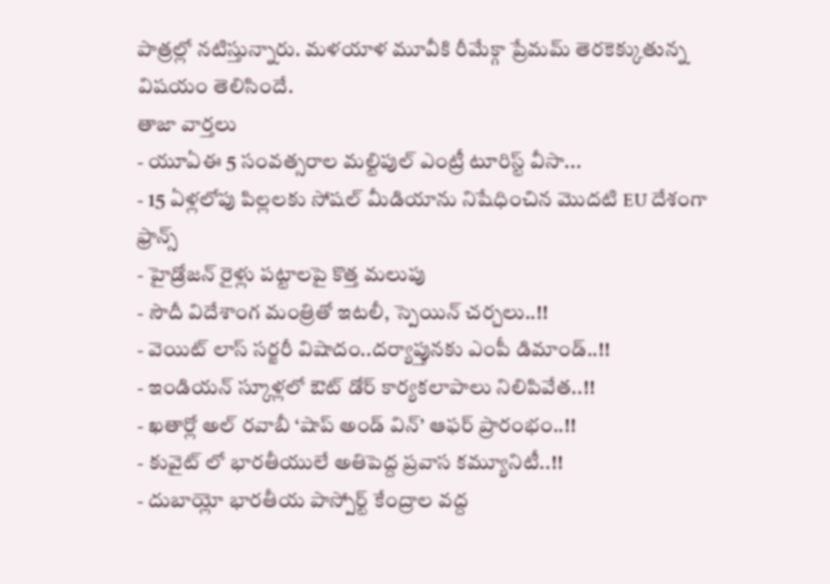పాత్రల్లో నటిస్తున్నారు. మళయాళ మూవీకి రీమేక్గా ప్రేమమ్ తెరకెక్కుతున్న విషయం తెలిసిందే.
తాజా వార్తలు
- యూఏఈ 5 సంవత్సరాల మల్టిపుల్ ఎంట్రీ టూరిస్ట్ వీసా...
- 15 ఏళ్లలోపు పిల్లలకు సోషల్ మీడియాను నిషేధించిన మొదటి EU దేశంగా ఫ్రాన్స్
- హైడ్రోజన్ రైళ్లు పట్టాలపై కొత్త మలుపు
- సౌదీ విదేశాంగ మంత్రితో ఇటలీ, స్పెయిన్ చర్చలు..!!
- వెయిట్ లాస్ సర్జరీ విషాదం..దర్యాప్తునకు ఎంపీ డిమాండ్..!!
- ఇండియన్ స్కూళ్లలో ఔట్ డోర్ కార్యకలాపాలు నిలిపివేత..!!
- ఖతార్లో అల్ రవాబీ ‘షాప్ అండ్ విన్’ ఆఫర్ ప్రారంభం..!!
- కువైట్ లో భారతీయులే అతిపెద్ద ప్రవాస కమ్యూనిటీ..!!
- దుబాయ్లో భారతీయ పాస్పోర్ట్ కేంద్రాల వద్ద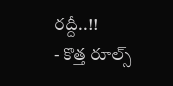రద్దీ..!!
- కొత్త రూల్స్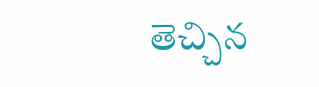తెచ్చిన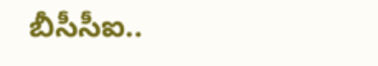బీసీసీఐ..